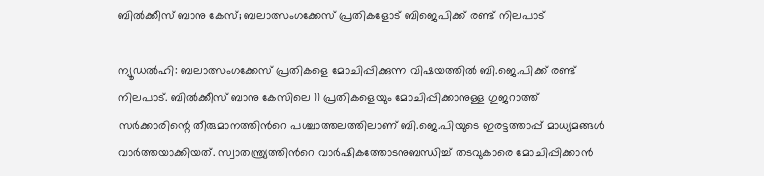ബില്‍ക്കീസ് ബാനു കേസ്; ബലാത്സംഗക്കേസ് പ്രതികളോട് ബിജെപിക്ക് രണ്ട് നിലപാട്

ന്യൂഡല്‍ഹി: ബലാത്സംഗക്കേസ് പ്രതികളെ മോചിപ്പിക്കുന്ന വിഷയത്തില്‍ ബി.ജെ.പിക്ക് രണ്ട് നിലപാട്. ബിൽക്കീസ് ബാനു കേസിലെ 11 പ്രതികളെയും മോചിപ്പിക്കാനുള്ള ഗുജറാത്ത് സർക്കാരിന്റെ തീരുമാനത്തിന്‍റെ പശ്ചാത്തലത്തിലാണ് ബി.ജെ.പിയുടെ ഇരട്ടത്താപ്പ് മാധ്യമങ്ങള്‍ വാര്‍ത്തയാക്കിയത്. സ്വാതന്ത്ര്യത്തിന്‍റെ വാർഷികത്തോടനുബന്ധിച്ച് തടവുകാരെ മോചിപ്പിക്കാൻ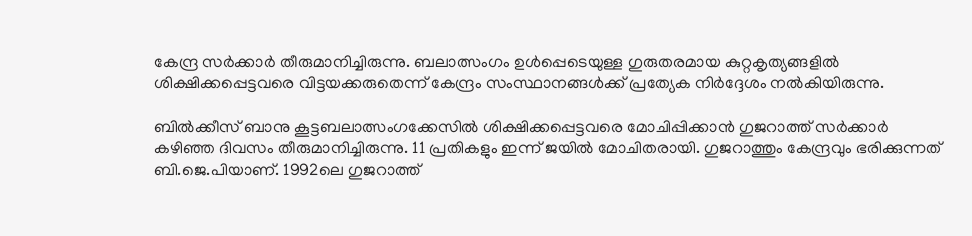കേന്ദ്ര സർക്കാർ തീരുമാനിച്ചിരുന്നു. ബലാത്സംഗം ഉൾപ്പെടെയുള്ള ഗുരുതരമായ കുറ്റകൃത്യങ്ങളിൽ ശിക്ഷിക്കപ്പെട്ടവരെ വിട്ടയക്കരുതെന്ന് കേന്ദ്രം സംസ്ഥാനങ്ങൾക്ക് പ്രത്യേക നിർദ്ദേശം നൽകിയിരുന്നു.

ബിൽക്കീസ് ബാനു കൂട്ടബലാത്സംഗക്കേസിൽ ശിക്ഷിക്കപ്പെട്ടവരെ മോചിപ്പിക്കാൻ ഗുജറാത്ത് സർക്കാർ കഴിഞ്ഞ ദിവസം തീരുമാനിച്ചിരുന്നു. 11 പ്രതികളും ഇന്ന് ജയിൽ മോചിതരായി. ഗുജറാത്തും കേന്ദ്രവും ഭരിക്കുന്നത് ബി.ജെ.പിയാണ്. 1992ലെ ഗുജറാത്ത്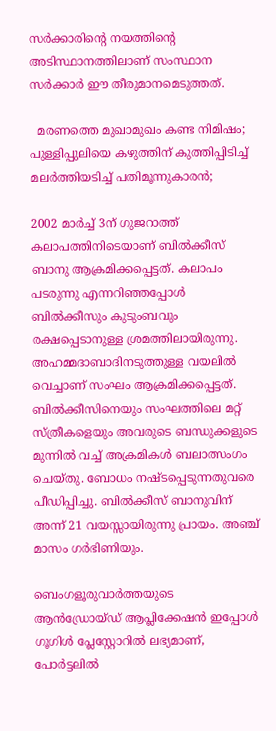സർക്കാരിന്റെ നയത്തിന്‍റെ അടിസ്ഥാനത്തിലാണ് സംസ്ഥാന സർക്കാർ ഈ തീരുമാനമെടുത്തത്.

  മരണത്തെ മുഖാമുഖം കണ്ട നിമിഷം; പുള്ളിപ്പുലിയെ കഴുത്തിന് കുത്തിപ്പിടിച്ച് മലർത്തിയടിച്ച് പതിമൂന്നുകാരൻ;

2002 മാർച്ച് 3ന് ഗുജറാത്ത് കലാപത്തിനിടെയാണ് ബിൽക്കീസ് ബാനു ആക്രമിക്കപ്പെട്ടത്. കലാപം പടരുന്നു എന്നറിഞ്ഞപ്പോൾ ബില്‍ക്കീസും കുടുംബവും രക്ഷപ്പെടാനുള്ള ശ്രമത്തിലായിരുന്നു. അഹമ്മദാബാദിനടുത്തുള്ള വയലിൽ വെച്ചാണ് സംഘം ആക്രമിക്കപ്പെട്ടത്. ബില്‍ക്കീസിനെയും സംഘത്തിലെ മറ്റ് സ്ത്രീകളെയും അവരുടെ ബന്ധുക്കളുടെ മുന്നിൽ വച്ച് അക്രമികൾ ബലാത്സംഗം ചെയ്തു. ബോധം നഷ്ടപ്പെടുന്നതുവരെ പീഡിപ്പിച്ചു. ബിൽക്കീസ് ബാനുവിന് അന്ന് 21 വയസ്സായിരുന്നു പ്രായം. അഞ്ച് മാസം ഗര്‍ഭിണിയും.

ബെംഗളൂരുവാർത്തയുടെ ആൻഡ്രോയ്ഡ് ആപ്ലിക്കേഷൻ ഇപ്പോൾ ഗൂഗിൾ പ്ലേസ്റ്റോറിൽ ലഭ്യമാണ്, പോർട്ടലിൽ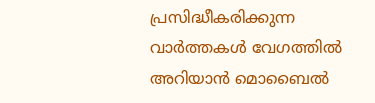പ്രസിദ്ധീകരിക്കുന്ന വാർത്തകൾ വേഗത്തിൽ അറിയാൻ മൊബൈൽ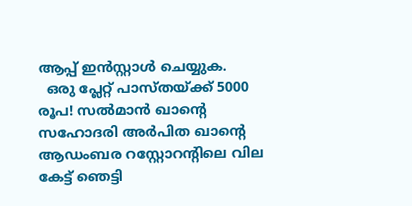ആപ്പ് ഇൻസ്റ്റാൾ ചെയ്യുക.
  ഒരു പ്ലേറ്റ് പാസ്തയ്ക്ക് 5000 രൂപ! സൽമാൻ ഖാന്റെ സഹോദരി അർപിത ഖാന്റെ ആഡംബര റസ്റ്റോറന്റിലെ വില കേട്ട് ഞെട്ടി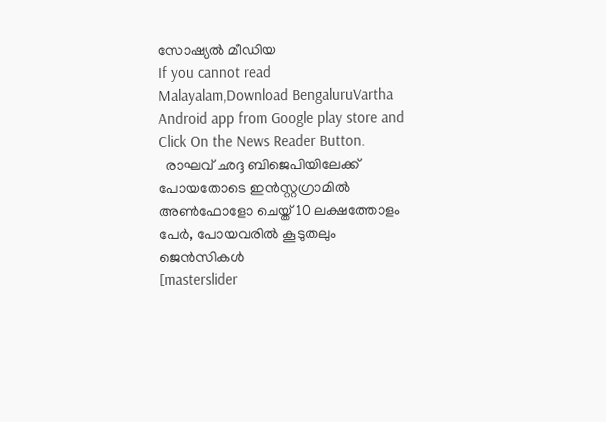സോഷ്യൽ മീഡിയ
If you cannot read Malayalam,Download BengaluruVartha Android app from Google play store and Click On the News Reader Button.
  രാഘവ് ഛദ്ദ ബിജെപിയിലേക്ക് പോയതോടെ ഇൻസ്റ്റഗ്രാമിൽ അൺഫോളോ ചെയ്ത് 10 ലക്ഷത്തോളം പേർ, പോയവരിൽ കൂടുതലും ജെന്‍സികൾ
[masterslider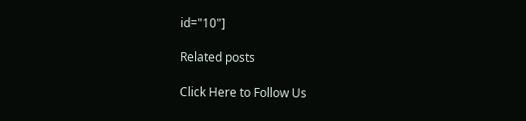id="10"]

Related posts

Click Here to Follow Us